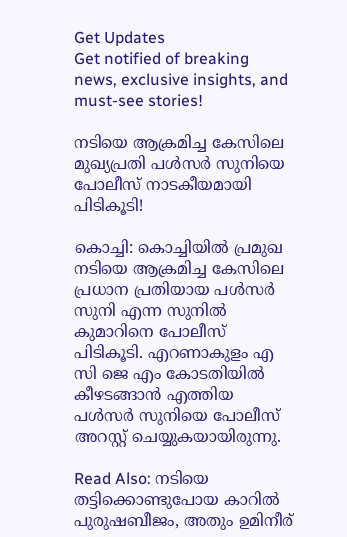Get Updates
Get notified of breaking news, exclusive insights, and must-see stories!

നടിയെ ആക്രമിച്ച കേസിലെ മുഖ്യപ്രതി പള്‍സര്‍ സുനിയെ പോലീസ് നാടകീയമായി പിടികൂടി!

കൊച്ചി: കൊച്ചിയില്‍ പ്രമുഖ നടിയെ ആക്രമിച്ച കേസിലെ പ്രധാന പ്രതിയായ പള്‍സര്‍ സുനി എന്ന സുനില്‍ കുമാറിനെ പോലീസ് പിടികൂടി. എറണാകുളം എ സി ജെ എം കോടതിയില്‍ കീഴടങ്ങാന്‍ എത്തിയ പള്‍സര്‍ സുനിയെ പോലീസ് അറസ്റ്റ് ചെയ്യുകയായിരുന്നു.

Read Also: നടിയെ തട്ടിക്കൊണ്ടുപോയ കാറില്‍ പുരുഷബീജം, അതും ഉമിനീര്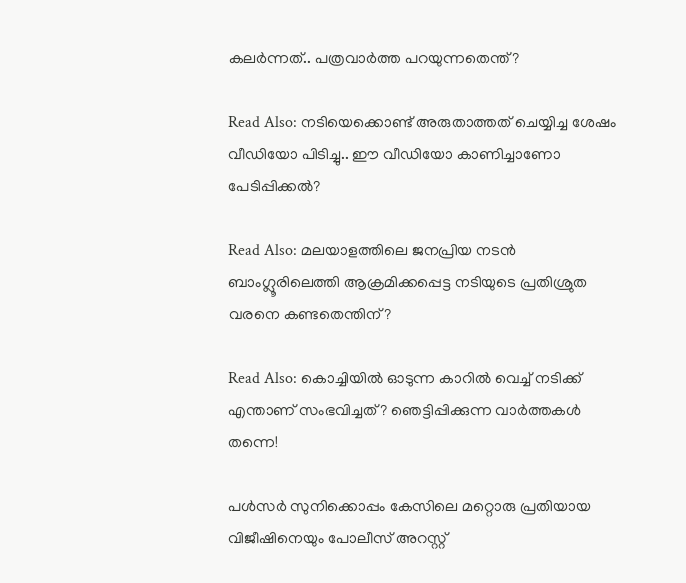കലര്‍ന്നത്.. പത്രവാര്‍ത്ത പറയുന്നതെന്ത്?

Read Also: നടിയെക്കൊണ്ട് അരുതാത്തത് ചെയ്യിച്ച ശേഷം വീഡിയോ പിടിച്ചു.. ഈ വീഡിയോ കാണിച്ചാണോ പേടിപ്പിക്കൽ?

Read Also: മലയാളത്തിലെ ജനപ്രിയ നടന്‍ ബാംഗ്ലൂരിലെത്തി ആക്രമിക്കപ്പെട്ട നടിയുടെ പ്രതിശ്രുത വരനെ കണ്ടതെന്തിന്?

Read Also: കൊച്ചിയില്‍ ഓടുന്ന കാറില്‍ വെച്ച് നടിക്ക് എന്താണ് സംഭവിച്ചത്? ഞെട്ടിപ്പിക്കുന്ന വാര്‍ത്തകള്‍ തന്നെ!

പള്‍സര്‍ സുനിക്കൊപ്പം കേസിലെ മറ്റൊരു പ്രതിയായ വിജീഷിനെയും പോലീസ് അറസ്റ്റ്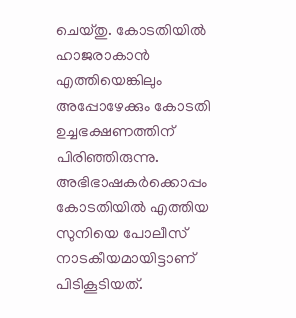ചെയ്തു. കോടതിയില്‍ ഹാജരാകാന്‍ എത്തിയെങ്കിലും അപ്പോഴേക്കും കോടതി ഉച്ചഭക്ഷണത്തിന് പിരിഞ്ഞിരുന്നു. അഭിഭാഷകര്‍ക്കൊപ്പം കോടതിയില്‍ എത്തിയ സുനിയെ പോലീസ് നാടകീയമായിട്ടാണ് പിടികൂടിയത്.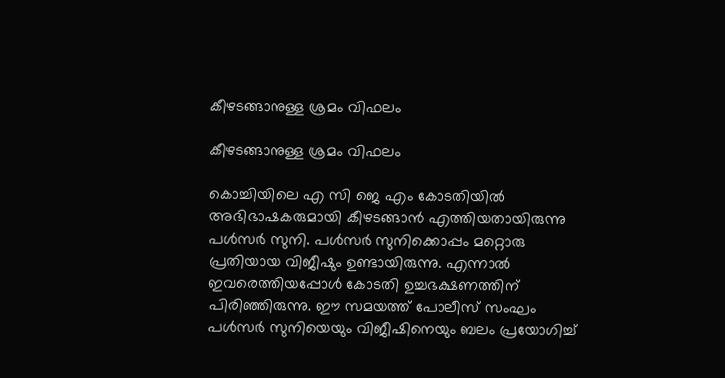കീഴടങ്ങാനുള്ള ശ്രമം വിഫലം

കീഴടങ്ങാനുള്ള ശ്രമം വിഫലം

കൊച്ചിയിലെ എ സി ജെ എം കോടതിയില്‍ അഭിഭാഷകരുമായി കീഴടങ്ങാന്‍ എത്തിയതായിരുന്നു പള്‍സര്‍ സുനി. പള്‍സര്‍ സുനിക്കൊപ്പം മറ്റൊരു പ്രതിയായ വിജീഷും ഉണ്ടായിരുന്നു. എന്നാല്‍ ഇവരെത്തിയപ്പോള്‍ കോടതി ഉച്ചഭക്ഷണത്തിന് പിരിഞ്ഞിരുന്നു. ഈ സമയത്ത് പോലീസ് സംഘം പള്‍സര്‍ സുനിയെയും വിജീഷിനെയും ബലം പ്രയോഗിച്ച്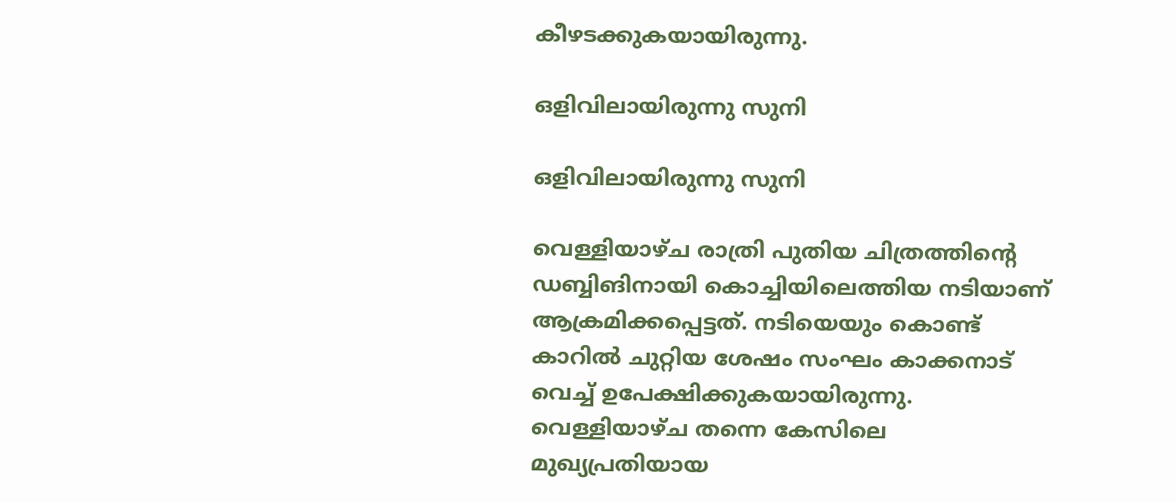കീഴടക്കുകയായിരുന്നു.

ഒളിവിലായിരുന്നു സുനി

ഒളിവിലായിരുന്നു സുനി

വെള്ളിയാഴ്ച രാത്രി പുതിയ ചിത്രത്തിന്റെ ഡബ്ബിങിനായി കൊച്ചിയിലെത്തിയ നടിയാണ് ആക്രമിക്കപ്പെട്ടത്. നടിയെയും കൊണ്ട് കാറില്‍ ചുറ്റിയ ശേഷം സംഘം കാക്കനാട് വെച്ച് ഉപേക്ഷിക്കുകയായിരുന്നു. വെള്ളിയാഴ്ച തന്നെ കേസിലെ മുഖ്യപ്രതിയായ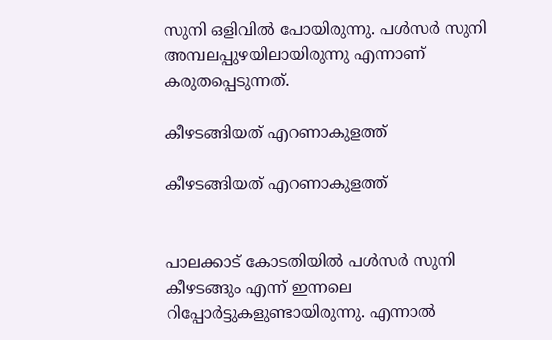സുനി ഒളിവില്‍ പോയിരുന്നു. പള്‍സര്‍ സുനി അമ്പലപ്പുഴയിലായിരുന്നു എന്നാണ് കരുതപ്പെടുന്നത്.

കീഴടങ്ങിയത് എറണാകുളത്ത്

കീഴടങ്ങിയത് എറണാകുളത്ത്


പാലക്കാട് കോടതിയില്‍ പള്‍സര്‍ സുനി കീഴടങ്ങും എന്ന് ഇന്നലെ റിപ്പോര്‍ട്ടുകളുണ്ടായിരുന്നു. എന്നാല്‍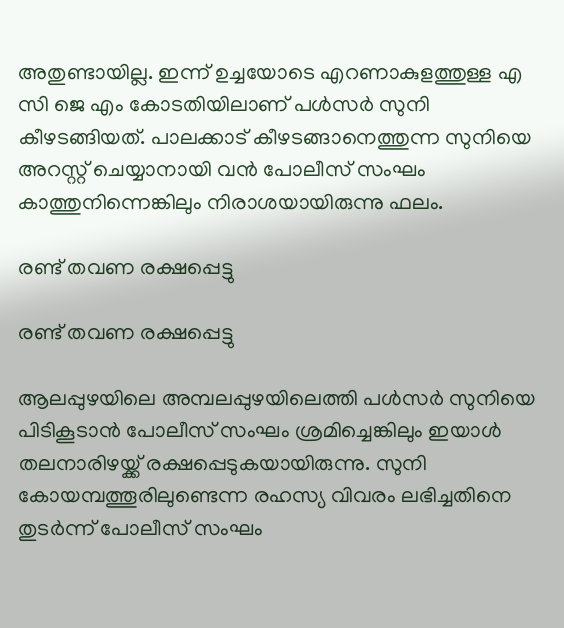അതുണ്ടായില്ല. ഇന്ന് ഉച്ചയോടെ എറണാകുളത്തുള്ള എ സി ജെ എം കോടതിയിലാണ് പള്‍സര്‍ സുനി കീഴടങ്ങിയത്. പാലക്കാട് കീഴടങ്ങാനെത്തുന്ന സുനിയെ അറസ്റ്റ് ചെയ്യാനായി വന്‍ പോലീസ് സംഘം കാത്തുനിന്നെങ്കിലും നിരാശയായിരുന്നു ഫലം.

രണ്ട് തവണ രക്ഷപ്പെട്ടു

രണ്ട് തവണ രക്ഷപ്പെട്ടു

ആലപ്പുഴയിലെ അമ്പലപ്പുഴയിലെത്തി പള്‍സര്‍ സുനിയെ പിടികൂടാന്‍ പോലീസ് സംഘം ശ്രമിച്ചെങ്കിലും ഇയാള്‍ തലനാരിഴയ്ക്ക് രക്ഷപ്പെടുകയായിരുന്നു. സുനി കോയമ്പത്തൂരിലുണ്ടെന്ന രഹസ്യ വിവരം ലഭിച്ചതിനെ തുടര്‍ന്ന് പോലീസ് സംഘം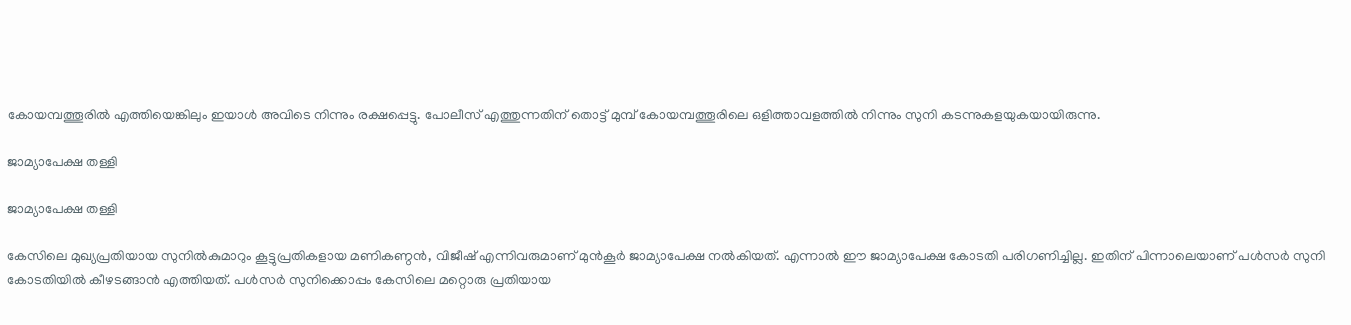കോയമ്പത്തൂരില്‍ എത്തിയെങ്കിലും ഇയാള്‍ അവിടെ നിന്നും രക്ഷപ്പെട്ടു. പോലീസ് എത്തുന്നതിന് തൊട്ട് മുമ്പ് കോയമ്പത്തൂരിലെ ഒളിത്താവളത്തില്‍ നിന്നും സുനി കടന്നുകളയുകയായിരുന്നു.

ജാമ്യാപേക്ഷ തള്ളി

ജാമ്യാപേക്ഷ തള്ളി

കേസിലെ മുഖ്യപ്രതിയായ സുനില്‍കുമാറും കൂട്ടുപ്രതികളായ മണികണ്ഠന്‍, വിജീഷ് എന്നിവരുമാണ് മുന്‍കൂര്‍ ജാമ്യാപേക്ഷ നല്‍കിയത്. എന്നാല്‍ ഈ ജാമ്യാപേക്ഷ കോടതി പരിഗണിച്ചില്ല. ഇതിന് പിന്നാലെയാണ് പള്‍സര്‍ സുനി കോടതിയില്‍ കീഴടങ്ങാന്‍ എത്തിയത്. പള്‍സര്‍ സുനിക്കൊപ്പം കേസിലെ മറ്റൊരു പ്രതിയായ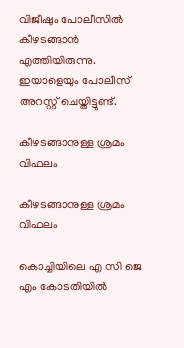വിജീഷും പോലീസില്‍ കീഴടങ്ങാന്‍ എത്തിയിരുന്നു. ഇയാളെയും പോലീസ് അറസ്റ്റ് ചെയ്തിട്ടുണ്ട്.

കീഴടങ്ങാനുള്ള ശ്രമം വിഫലം

കീഴടങ്ങാനുള്ള ശ്രമം വിഫലം

കൊച്ചിയിലെ എ സി ജെ എം കോടതിയില്‍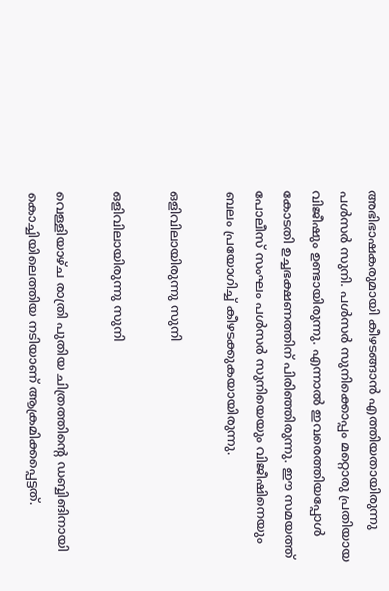അഭിഭാഷകരുമായി കീഴടങ്ങാന്‍ എത്തിയതായിരുന്നു പള്‍സര്‍ സുനി. പള്‍സര്‍ സുനിക്കൊപ്പം മറ്റൊരു പ്രതിയായ വിജീഷും ഉണ്ടായിരുന്നു. എന്നാല്‍ ഇവരെത്തിയപ്പോള്‍ കോടതി ഉച്ചഭക്ഷണത്തിന് പിരിഞ്ഞിരുന്നു. ഈ സമയത്ത് പോലീസ് സംഘം പള്‍സര്‍ സുനിയെയും വിജീഷിനെയും ബലം പ്രയോഗിച്ച് കീഴടക്കുകയായിരുന്നു.

ഒളിവിലായിരുന്നു സുനി

ഒളിവിലായിരുന്നു സുനി

വെള്ളിയാഴ്ച രാത്രി പുതിയ ചിത്രത്തിന്റെ ഡബ്ബിങിനായി കൊച്ചിയിലെത്തിയ നടിയാണ് ആക്രമിക്കപ്പെട്ടത്.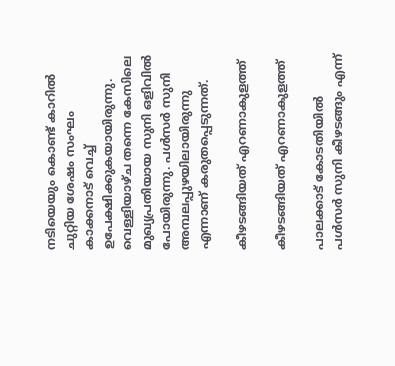നടിയെയും കൊണ്ട് കാറില്‍ ചുറ്റിയ ശേഷം സംഘം കാക്കനാട് വെച്ച് ഉപേക്ഷിക്കുകയായിരുന്നു. വെള്ളിയാഴ്ച തന്നെ കേസിലെ മുഖ്യപ്രതിയായ സുനി ഒളിവില്‍ പോയിരുന്നു. പള്‍സര്‍ സുനി അമ്പലപ്പുഴയിലായിരുന്നു എന്നാണ് കരുതപ്പെടുന്നത്.

കീഴടങ്ങിയത് എറണാകുളത്ത്

കീഴടങ്ങിയത് എറണാകുളത്ത്

പാലക്കാട് കോടതിയില്‍ പള്‍സര്‍ സുനി കീഴടങ്ങും എന്ന്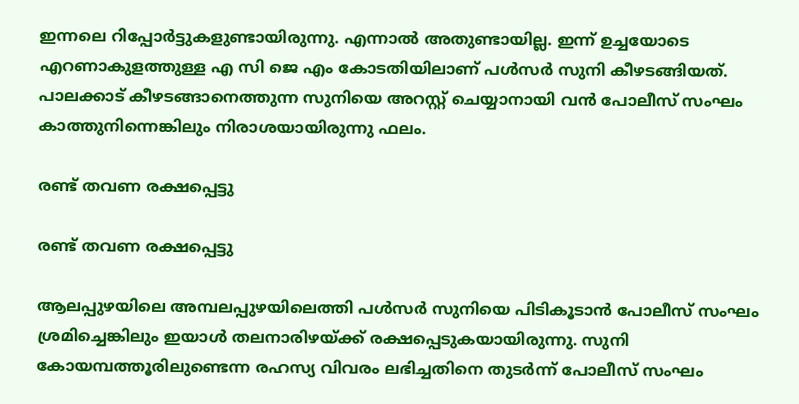ഇന്നലെ റിപ്പോര്‍ട്ടുകളുണ്ടായിരുന്നു. എന്നാല്‍ അതുണ്ടായില്ല. ഇന്ന് ഉച്ചയോടെ എറണാകുളത്തുള്ള എ സി ജെ എം കോടതിയിലാണ് പള്‍സര്‍ സുനി കീഴടങ്ങിയത്. പാലക്കാട് കീഴടങ്ങാനെത്തുന്ന സുനിയെ അറസ്റ്റ് ചെയ്യാനായി വന്‍ പോലീസ് സംഘം കാത്തുനിന്നെങ്കിലും നിരാശയായിരുന്നു ഫലം.

രണ്ട് തവണ രക്ഷപ്പെട്ടു

രണ്ട് തവണ രക്ഷപ്പെട്ടു

ആലപ്പുഴയിലെ അമ്പലപ്പുഴയിലെത്തി പള്‍സര്‍ സുനിയെ പിടികൂടാന്‍ പോലീസ് സംഘം ശ്രമിച്ചെങ്കിലും ഇയാള്‍ തലനാരിഴയ്ക്ക് രക്ഷപ്പെടുകയായിരുന്നു. സുനി കോയമ്പത്തൂരിലുണ്ടെന്ന രഹസ്യ വിവരം ലഭിച്ചതിനെ തുടര്‍ന്ന് പോലീസ് സംഘം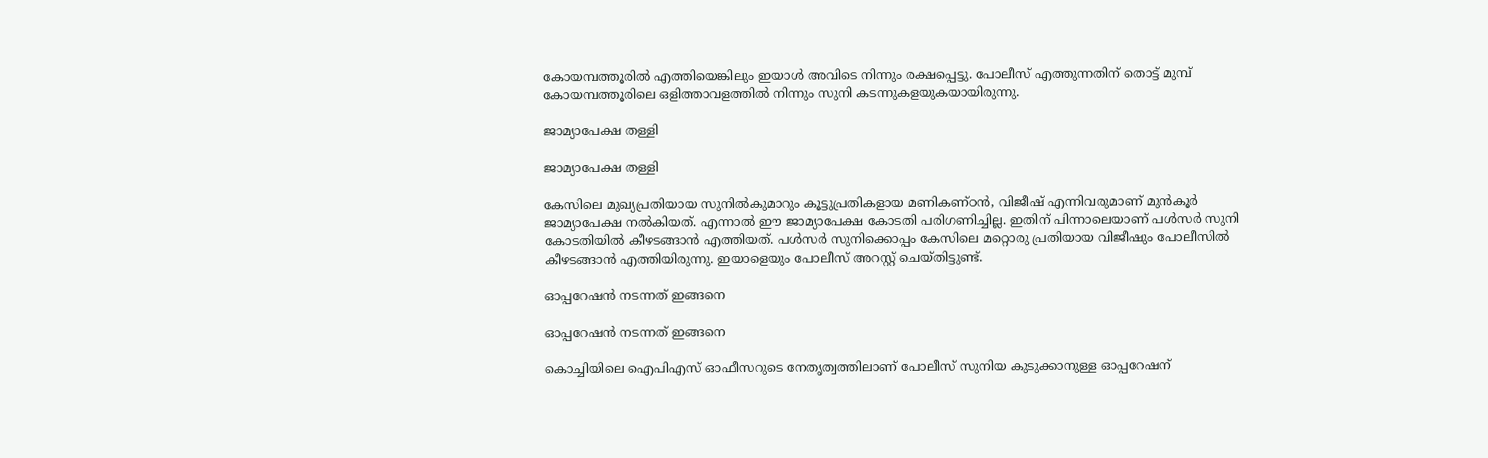കോയമ്പത്തൂരില്‍ എത്തിയെങ്കിലും ഇയാള്‍ അവിടെ നിന്നും രക്ഷപ്പെട്ടു. പോലീസ് എത്തുന്നതിന് തൊട്ട് മുമ്പ് കോയമ്പത്തൂരിലെ ഒളിത്താവളത്തില്‍ നിന്നും സുനി കടന്നുകളയുകയായിരുന്നു.

ജാമ്യാപേക്ഷ തള്ളി

ജാമ്യാപേക്ഷ തള്ളി

കേസിലെ മുഖ്യപ്രതിയായ സുനില്‍കുമാറും കൂട്ടുപ്രതികളായ മണികണ്ഠന്‍, വിജീഷ് എന്നിവരുമാണ് മുന്‍കൂര്‍ ജാമ്യാപേക്ഷ നല്‍കിയത്. എന്നാല്‍ ഈ ജാമ്യാപേക്ഷ കോടതി പരിഗണിച്ചില്ല. ഇതിന് പിന്നാലെയാണ് പള്‍സര്‍ സുനി കോടതിയില്‍ കീഴടങ്ങാന്‍ എത്തിയത്. പള്‍സര്‍ സുനിക്കൊപ്പം കേസിലെ മറ്റൊരു പ്രതിയായ വിജീഷും പോലീസില്‍ കീഴടങ്ങാന്‍ എത്തിയിരുന്നു. ഇയാളെയും പോലീസ് അറസ്റ്റ് ചെയ്തിട്ടുണ്ട്.

ഓപ്പറേഷന്‍ നടന്നത് ഇങ്ങനെ

ഓപ്പറേഷന്‍ നടന്നത് ഇങ്ങനെ

കൊച്ചിയിലെ ഐപിഎസ് ഓഫീസറുടെ നേതൃത്വത്തിലാണ് പോലീസ് സുനിയ കുടുക്കാനുള്ള ഓപ്പറേഷന്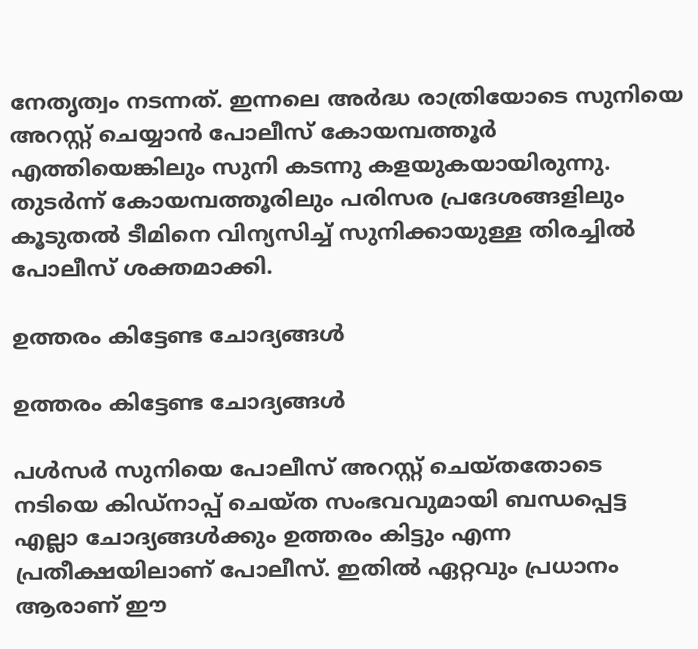നേതൃത്വം നടന്നത്. ഇന്നലെ അര്‍ദ്ധ രാത്രിയോടെ സുനിയെ അറസ്റ്റ് ചെയ്യാന്‍ പോലീസ് കോയമ്പത്തൂര്‍ എത്തിയെങ്കിലും സുനി കടന്നു കളയുകയായിരുന്നു. തുടര്‍ന്ന് കോയമ്പത്തൂരിലും പരിസര പ്രദേശങ്ങളിലും കൂടുതല്‍ ടീമിനെ വിന്യസിച്ച് സുനിക്കായുള്ള തിരച്ചില്‍ പോലീസ് ശക്തമാക്കി.

ഉത്തരം കിട്ടേണ്ട ചോദ്യങ്ങള്‍

ഉത്തരം കിട്ടേണ്ട ചോദ്യങ്ങള്‍

പള്‍സര്‍ സുനിയെ പോലീസ് അറസ്റ്റ് ചെയ്തതോടെ നടിയെ കിഡ്‌നാപ്പ് ചെയ്ത സംഭവവുമായി ബന്ധപ്പെട്ട എല്ലാ ചോദ്യങ്ങള്‍ക്കും ഉത്തരം കിട്ടും എന്ന പ്രതീക്ഷയിലാണ് പോലീസ്. ഇതില്‍ ഏറ്റവും പ്രധാനം ആരാണ് ഈ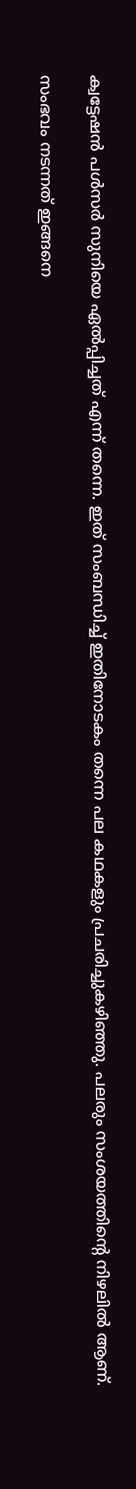ക്വട്ടേഷന്‍ പള്‍സര്‍ സുനിയെ ഏല്‍പ്പിച്ചത് എന്ന് തന്നെ. ഇത് സംബന്ധിച്ച് ഇതിനോടകം തന്നെ പല കഥകളും പ്രചരിച്ചുകഴിഞ്ഞു. പലരും സംശയത്തിന്റെ നിഴലില്‍ ആണ്.

സംഭവം നടന്നത് ഇങ്ങനെ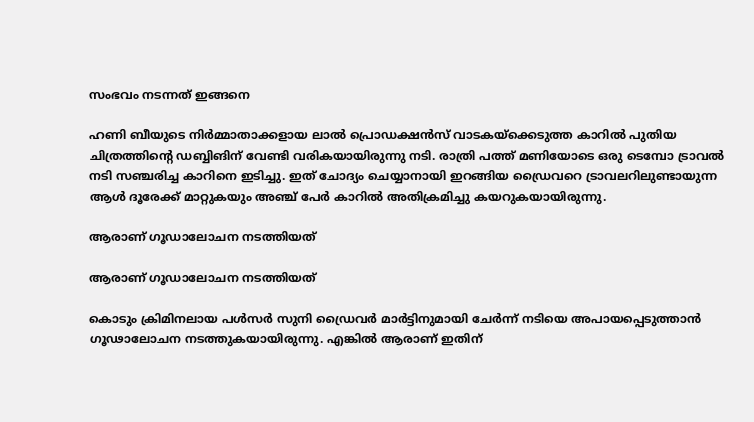സംഭവം നടന്നത് ഇങ്ങനെ

ഹണി ബീയുടെ നിര്‍മ്മാതാക്കളായ ലാല്‍ പ്രൊഡക്ഷന്‍സ് വാടകയ്‌ക്കെടുത്ത കാറില്‍ പുതിയ ചിത്രത്തിന്റെ ഡബ്ബിങിന് വേണ്ടി വരികയായിരുന്നു നടി. രാത്രി പത്ത് മണിയോടെ ഒരു ടെമ്പോ ട്രാവല്‍ നടി സഞ്ചരിച്ച കാറിനെ ഇടിച്ചു. ഇത് ചോദ്യം ചെയ്യാനായി ഇറങ്ങിയ ഡ്രൈവറെ ട്രാവലറിലുണ്ടായുന്ന ആള്‍ ദൂരേക്ക് മാറ്റുകയും അഞ്ച് പേര്‍ കാറില്‍ അതിക്രമിച്ചു കയറുകയായിരുന്നു.

ആരാണ് ഗൂഡാലോചന നടത്തിയത്

ആരാണ് ഗൂഡാലോചന നടത്തിയത്

കൊടും ക്രിമിനലായ പള്‍സര്‍ സുനി ഡ്രൈവര്‍ മാര്‍ട്ടിനുമായി ചേര്‍ന്ന് നടിയെ അപായപ്പെടുത്താന്‍ ഗൂഢാലോചന നടത്തുകയായിരുന്നു. എങ്കില്‍ ആരാണ് ഇതിന്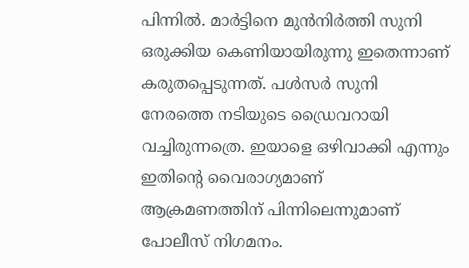പിന്നില്‍. മാര്‍ട്ടിനെ മുന്‍നിര്‍ത്തി സുനി ഒരുക്കിയ കെണിയായിരുന്നു ഇതെന്നാണ് കരുതപ്പെടുന്നത്. പള്‍സര്‍ സുനി നേരത്തെ നടിയുടെ ഡ്രൈവറായി വച്ചിരുന്നത്രെ. ഇയാളെ ഒഴിവാക്കി എന്നും ഇതിന്റെ വൈരാഗ്യമാണ് ആക്രമണത്തിന് പിന്നിലെന്നുമാണ് പോലീസ് നിഗമനം.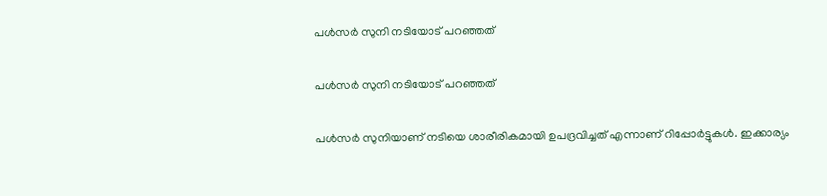പള്‍സര്‍ സുനി നടിയോട് പറഞ്ഞത്

പള്‍സര്‍ സുനി നടിയോട് പറഞ്ഞത്

പള്‍സര്‍ സുനിയാണ് നടിയെ ശാരീരികമായി ഉപദ്രവിച്ചത് എന്നാണ് റിപ്പോര്‍ട്ടുകള്‍. ഇക്കാര്യം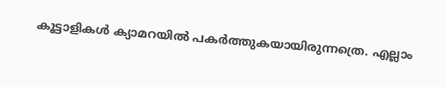കൂട്ടാളികള്‍ ക്യാമറയില്‍ പകര്‍ത്തുകയായിരുന്നത്രെ. എല്ലാം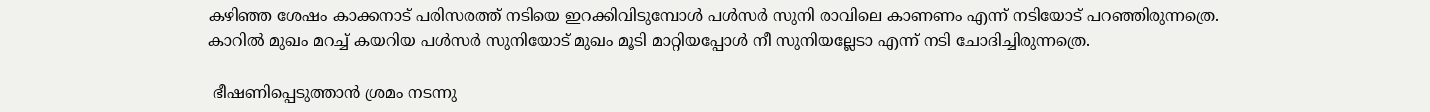കഴിഞ്ഞ ശേഷം കാക്കനാട് പരിസരത്ത് നടിയെ ഇറക്കിവിടുമ്പോള്‍ പള്‍സര്‍ സുനി രാവിലെ കാണണം എന്ന് നടിയോട് പറഞ്ഞിരുന്നത്രെ. കാറില്‍ മുഖം മറച്ച് കയറിയ പള്‍സര്‍ സുനിയോട് മുഖം മൂടി മാറ്റിയപ്പോള്‍ നീ സുനിയല്ലേടാ എന്ന് നടി ചോദിച്ചിരുന്നത്രെ.

 ഭീഷണിപ്പെടുത്താന്‍ ശ്രമം നടന്നു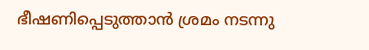ഭീഷണിപ്പെടുത്താന്‍ ശ്രമം നടന്നു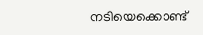നടിയെക്കൊണ്ട്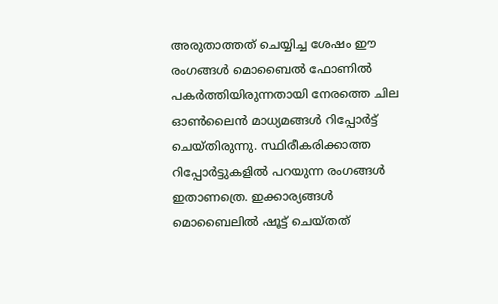അരുതാത്തത് ചെയ്യിച്ച ശേഷം ഈ രംഗങ്ങള്‍ മൊബൈല്‍ ഫോണില്‍ പകര്‍ത്തിയിരുന്നതായി നേരത്തെ ചില ഓണ്‍ലൈന്‍ മാധ്യമങ്ങള്‍ റിപ്പോര്‍ട്ട് ചെയ്തിരുന്നു. സ്ഥിരീകരിക്കാത്ത റിപ്പോര്‍ട്ടുകളില്‍ പറയുന്ന രംഗങ്ങള്‍ ഇതാണത്രെ. ഇക്കാര്യങ്ങള്‍ മൊബൈലില്‍ ഷൂട്ട് ചെയ്തത്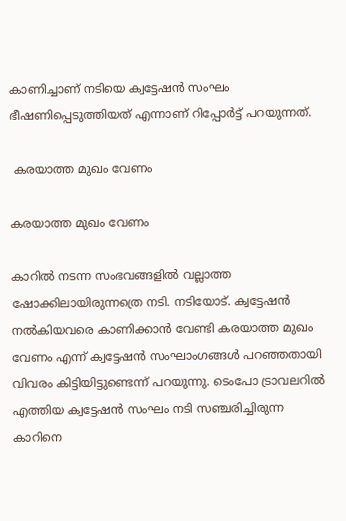കാണിച്ചാണ് നടിയെ ക്വട്ടേഷന്‍ സംഘം ഭീഷണിപ്പെടുത്തിയത് എന്നാണ് റിപ്പോര്‍ട്ട് പറയുന്നത്.

 കരയാത്ത മുഖം വേണം

കരയാത്ത മുഖം വേണം

കാറില്‍ നടന്ന സംഭവങ്ങളില്‍ വല്ലാത്ത ഷോക്കിലായിരുന്നത്രെ നടി. നടിയോട്. ക്വട്ടേഷന്‍ നല്‍കിയവരെ കാണിക്കാന്‍ വേണ്ടി കരയാത്ത മുഖം വേണം എന്ന് ക്വട്ടേഷന്‍ സംഘാംഗങ്ങള്‍ പറഞ്ഞതായി വിവരം കിട്ടിയിട്ടുണ്ടെന്ന് പറയുന്നു. ടെംപോ ട്രാവലറില്‍ എത്തിയ ക്വട്ടേഷന്‍ സംഘം നടി സഞ്ചരിച്ചിരുന്ന കാറിനെ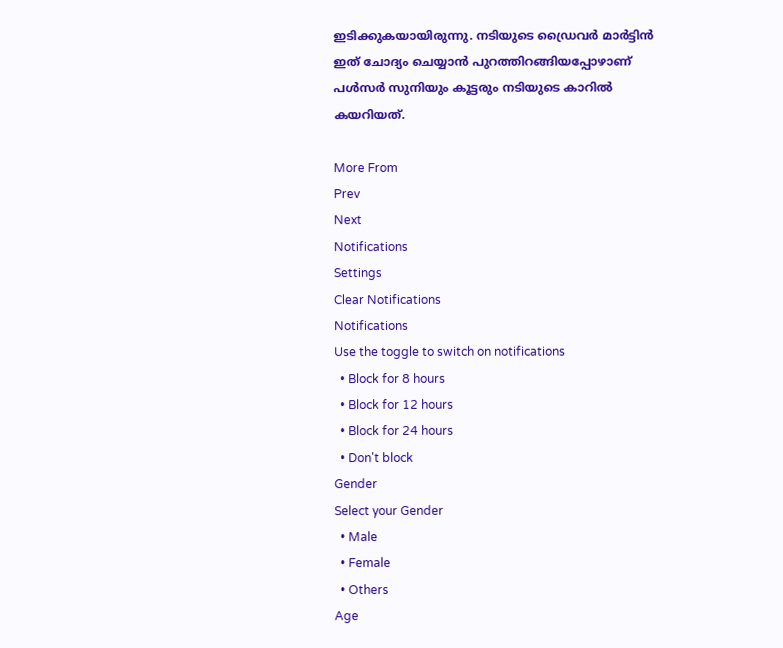ഇടിക്കുകയായിരുന്നു. നടിയുടെ ഡ്രൈവര്‍ മാര്‍ട്ടിന്‍ ഇത് ചോദ്യം ചെയ്യാന്‍ പുറത്തിറങ്ങിയപ്പോഴാണ് പള്‍സര്‍ സുനിയും കൂട്ടരും നടിയുടെ കാറില്‍ കയറിയത്.

More From
Prev
Next
Notifications
Settings
Clear Notifications
Notifications
Use the toggle to switch on notifications
  • Block for 8 hours
  • Block for 12 hours
  • Block for 24 hours
  • Don't block
Gender
Select your Gender
  • Male
  • Female
  • Others
Age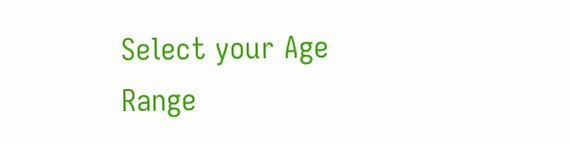Select your Age Range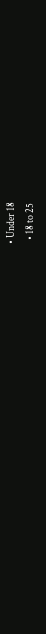• Under 18
  • 18 to 25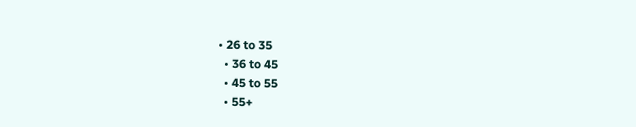• 26 to 35
  • 36 to 45
  • 45 to 55
  • 55+